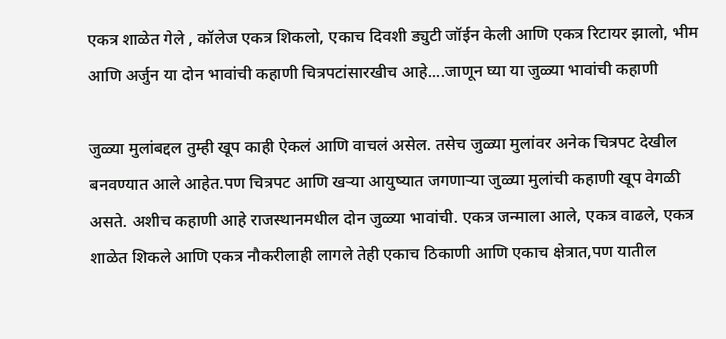एकत्र शाळेत गेले , कॉलेज एकत्र शिकलो, एकाच दिवशी ड्युटी जॉईन केली आणि एकत्र रिटायर झालो, भीम आणि अर्जुन या दोन भावांची कहाणी चित्रपटांसारखीच आहे....जाणून घ्या या जुळ्या भावांची कहाणी

जुळ्या मुलांबद्दल तुम्ही खूप काही ऐकलं आणि वाचलं असेल. तसेच जुळ्या मुलांवर अनेक चित्रपट देखील बनवण्यात आले आहेत.पण चित्रपट आणि खऱ्या आयुष्यात जगणाऱ्या जुळ्या मुलांची कहाणी खूप वेगळी असते. अशीच कहाणी आहे राजस्थानमधील दोन जुळ्या भावांची. एकत्र जन्माला आले, एकत्र वाढले, एकत्र शाळेत शिकले आणि एकत्र नौकरीलाही लागले तेही एकाच ठिकाणी आणि एकाच क्षेत्रात,पण यातील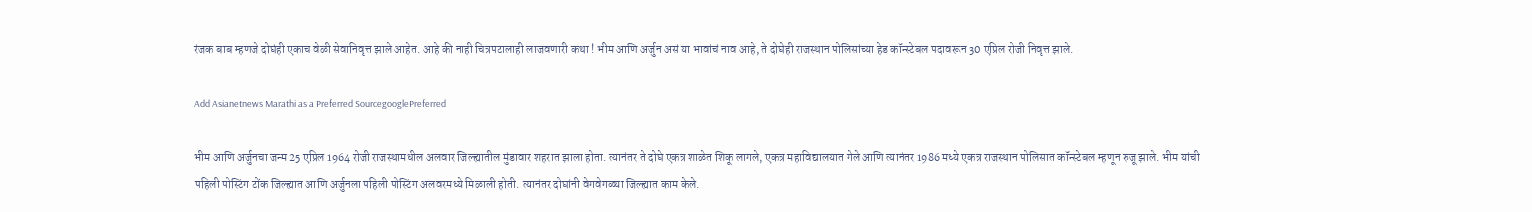रंजक बाब म्हणजे दोघंही एकाच वेळी सेवानिवृत्त झाले आहेत. आहे की नाही चित्रपटालाही लाजवणारी कथा ! भीम आणि अर्जुन असं या भावांचं नाव आहे, ते दोघेही राजस्थान पोलिसांच्या हेड कॉन्स्टेबल पदावरून 30 एप्रिल रोजी निवृत्त झाले.

Add Asianetnews Marathi as a Preferred SourcegooglePreferred

भीम आणि अर्जुनचा जन्म 25 एप्रिल 1964 रोजी राजस्थामधील अलवार जिल्ह्यातील मुंडावार शहरात झाला होता. त्यानंतर ते दोघे एकत्र शाळेत शिकू लागले, एकत्र महाविद्यालयात गेले आणि त्यानंतर 1986 मध्ये एकत्र राजस्थान पोलिसात कॉन्स्टेबल म्हणून रुजू झाले. भीम यांची पहिली पोस्टिंग टोंक जिल्ह्यात आणि अर्जुनला पहिली पोस्टिंग अलवरमध्ये मिळाली होती. त्यानंतर दोघांनी वेगवेगळ्या जिल्ह्यात काम केले.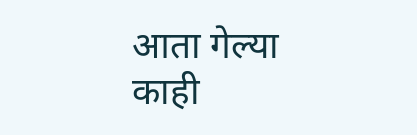आता गेल्या काही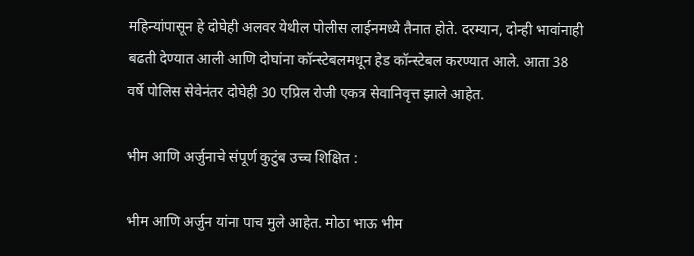महिन्यांपासून हे दोघेही अलवर येथील पोलीस लाईनमध्ये तैनात होते. दरम्यान, दोन्ही भावांनाही बढती देण्यात आली आणि दोघांना कॉन्स्टेबलमधून हेड कॉन्स्टेबल करण्यात आले. आता 38 वर्षे पोलिस सेवेनंतर दोघेही 30 एप्रिल रोजी एकत्र सेवानिवृत्त झाले आहेत.

भीम आणि अर्जुनाचे संपूर्ण कुटुंब उच्च शिक्षित :

भीम आणि अर्जुन यांना पाच मुले आहेत. मोठा भाऊ भीम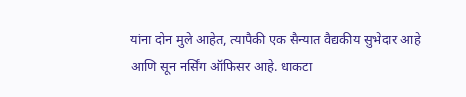यांना दोन मुले आहेत, त्यापैकी एक सैन्यात वैद्यकीय सुभेदार आहे आणि सून नर्सिंग ऑफिसर आहे. धाकटा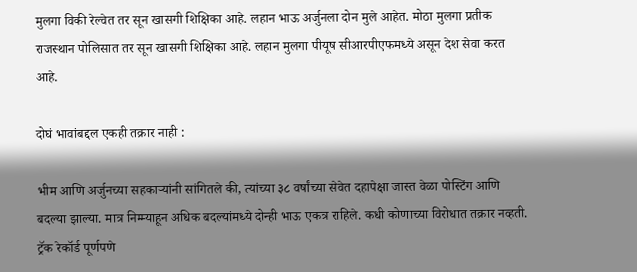मुलगा विकी रेल्वेत तर सून खासगी शिक्षिका आहे. लहान भाऊ अर्जुनला दोन मुले आहेत. मोठा मुलगा प्रतीक राजस्थान पोलिसात तर सून खासगी शिक्षिका आहे. लहान मुलगा पीयूष सीआरपीएफमध्ये असून देश सेवा करत आहे.

दोघं भावांबद्दल एकही तक्रार नाही :

भीम आणि अर्जुनच्या सहकाऱ्यांनी सांगितले की, त्यांच्या ३८ वर्षांच्या सेवेत दहापेक्षा जास्त वेळा पोस्टिंग आणि बदल्या झाल्या. मात्र निम्म्याहून अधिक बदल्यांमध्ये दोन्ही भाऊ एकत्र राहिले. कधी कोणाच्या विरोधात तक्रार नव्हती. ट्रॅक रेकॉर्ड पूर्णपणे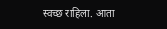स्वच्छ राहिला. आता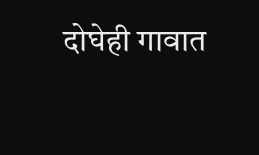दोघेही गावात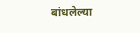बांधलेल्या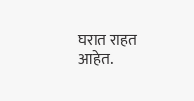घरात राहत आहेत.